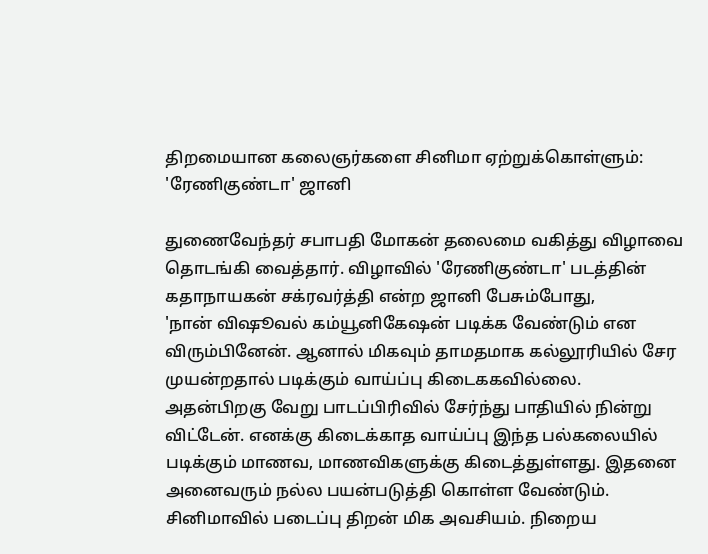திறமையான கலைஞர்களை சினிமா ஏற்றுக்கொள்ளும்: 'ரேணிகுண்டா' ஜானி

துணைவேந்தர் சபாபதி மோகன் தலைமை வகித்து விழாவை தொடங்கி வைத்தார். விழாவில் 'ரேணிகுண்டா' படத்தின் கதாநாயகன் சக்ரவர்த்தி என்ற ஜானி பேசும்போது,
'நான் விஷூவல் கம்யூனிகேஷன் படிக்க வேண்டும் என விரும்பினேன். ஆனால் மிகவும் தாமதமாக கல்லூரியில் சேர முயன்றதால் படிக்கும் வாய்ப்பு கிடைககவில்லை.
அதன்பிறகு வேறு பாடப்பிரிவில் சேர்ந்து பாதியில் நின்று விட்டேன். எனக்கு கிடைக்காத வாய்ப்பு இந்த பல்கலையில் படிக்கும் மாணவ, மாணவிகளுக்கு கிடைத்துள்ளது. இதனை அனைவரும் நல்ல பயன்படுத்தி கொள்ள வேண்டும்.
சினிமாவில் படைப்பு திறன் மிக அவசியம். நிறைய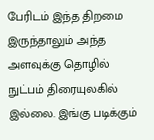பேரிடம் இந்த திறமை இருந்தாலும் அந்த அளவுக்கு தொழில் நுட்பம் திரையுலகில் இல்லை. இங்கு படிக்கும்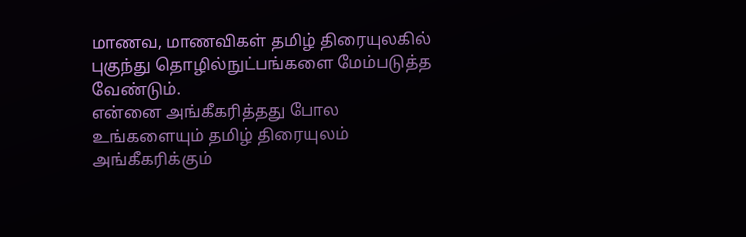மாணவ, மாணவிகள் தமிழ் திரையுலகில் புகுந்து தொழில்நுட்பங்களை மேம்படுத்த வேண்டும்.
என்னை அங்கீகரித்தது போல உங்களையும் தமிழ் திரையுலம் அங்கீகரிக்கும்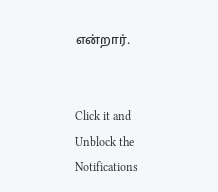என்றார்.


Click it and Unblock the Notifications